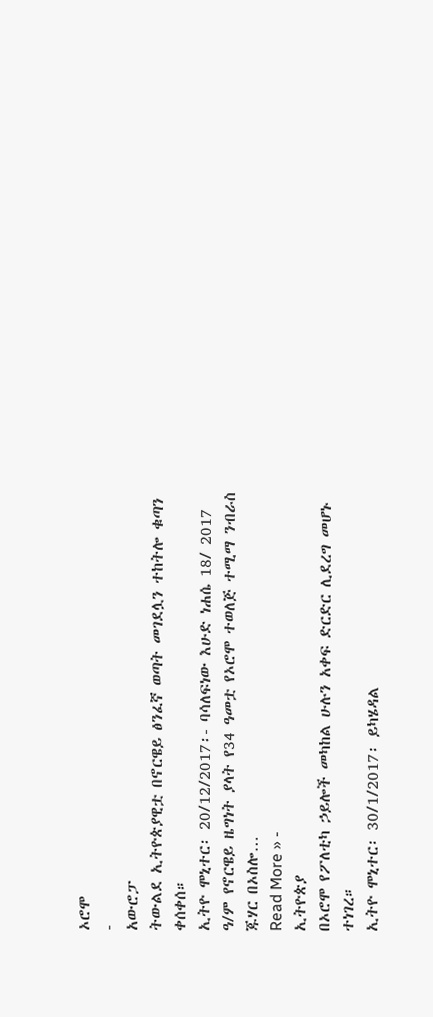ኦሮሞ
-
አውሮፓ
ትውልደ ኢትዮጵያዊቷ በኖርዌይ ፅንፈኛ ወጣት መገደሏን ተከትሎ ቁጣን ቀሰቀሰ።
ኢትዮ ሞኒተር፡ 20/12/2017፡- ባሳለፍነው እሁድ ነሐሴ 18/ 2017 ዓ/ም የኖርዌይ ዜግነት ያላት የ34 ዓመቷ የኦሮሞ ተወለጅ ተሚማ ንብራስ ጁሃር በኦስሎ…
Read More » -
ኢትዮጵያ
በኦሮሞ የፖለቲካ ኃይሎች መካከል ሁሉን አቀፍ ድርድር ሊደረግ መሆኑ ተነገረ።
ኢትዮ ሞኒተር፡ 30/1/2017፡ ይካሄዳል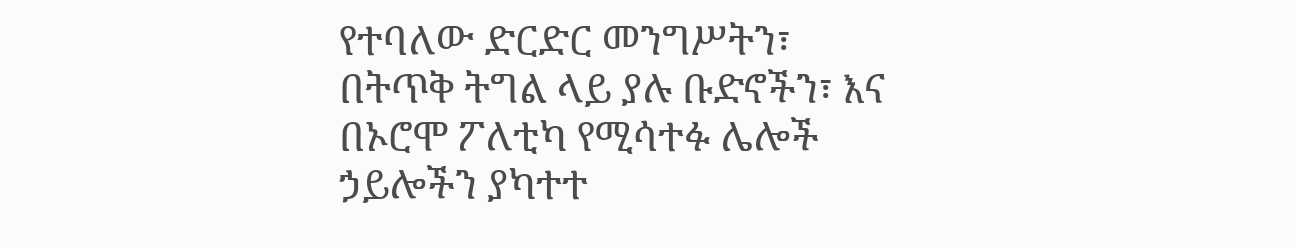የተባለው ድርድር መንግሥትን፣ በትጥቅ ትግል ላይ ያሉ ቡድኖችን፣ እና በኦሮሞ ፖለቲካ የሚሳተፉ ሌሎች ኃይሎችን ያካተተ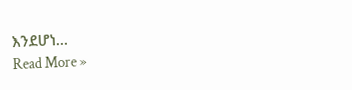እንደሆነ…
Read More »